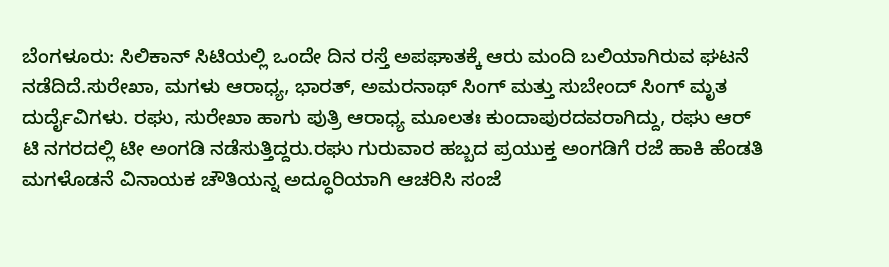ಬೆಂಗಳೂರು: ಸಿಲಿಕಾನ್ ಸಿಟಿಯಲ್ಲಿ ಒಂದೇ ದಿನ ರಸ್ತೆ ಅಪಘಾತಕ್ಕೆ ಆರು ಮಂದಿ ಬಲಿಯಾಗಿರುವ ಘಟನೆ ನಡೆದಿದೆ.ಸುರೇಖಾ, ಮಗಳು ಆರಾಧ್ಯ, ಭಾರತ್, ಅಮರನಾಥ್ ಸಿಂಗ್ ಮತ್ತು ಸುಬೇಂದ್ ಸಿಂಗ್ ಮೃತ ದುರ್ದೈವಿಗಳು. ರಘು, ಸುರೇಖಾ ಹಾಗು ಪುತ್ರಿ ಆರಾಧ್ಯ ಮೂಲತಃ ಕುಂದಾಪುರದವರಾಗಿದ್ದು, ರಘು ಆರ್ ಟಿ ನಗರದಲ್ಲಿ ಟೀ ಅಂಗಡಿ ನಡೆಸುತ್ತಿದ್ದರು.ರಘು ಗುರುವಾರ ಹಬ್ಬದ ಪ್ರಯುಕ್ತ ಅಂಗಡಿಗೆ ರಜೆ ಹಾಕಿ ಹೆಂಡತಿ ಮಗಳೊಡನೆ ವಿನಾಯಕ ಚೌತಿಯನ್ನ ಅದ್ಧೂರಿಯಾಗಿ ಆಚರಿಸಿ ಸಂಜೆ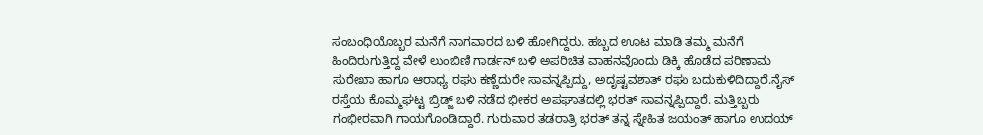ಸಂಬಂಧಿಯೊಬ್ಬರ ಮನೆಗೆ ನಾಗವಾರದ ಬಳಿ ಹೋಗಿದ್ದರು. ಹಬ್ಬದ ಊಟ ಮಾಡಿ ತಮ್ಮ ಮನೆಗೆ ಹಿಂದಿರುಗುತ್ತಿದ್ದ ವೇಳೆ ಲುಂಬಿಣಿ ಗಾರ್ಡನ್ ಬಳಿ ಅಪರಿಚಿತ ವಾಹನವೊಂದು ಡಿಕ್ಕಿ ಹೊಡೆದ ಪರಿಣಾಮ ಸುರೇಖಾ ಹಾಗೂ ಆರಾಧ್ಯ ರಘು ಕಣ್ಣೆದುರೇ ಸಾವನ್ನಪ್ಪಿದ್ದು, ಅದೃಷ್ಟವಶಾತ್ ರಘು ಬದುಕುಳಿದಿದ್ದಾರೆ.ನೈಸ್ ರಸ್ತೆಯ ಕೊಮ್ಮಘಟ್ಟ ಬ್ರಿಡ್ಜ್ ಬಳಿ ನಡೆದ ಭೀಕರ ಅಪಘಾತದಲ್ಲಿ ಭರತ್ ಸಾವನ್ನಪ್ಪಿದ್ದಾರೆ. ಮತ್ತಿಬ್ಬರು ಗಂಭೀರವಾಗಿ ಗಾಯಗೊಂಡಿದ್ದಾರೆ. ಗುರುವಾರ ತಡರಾತ್ರಿ ಭರತ್ ತನ್ನ ಸ್ನೇಹಿತ ಜಯಂತ್ ಹಾಗೂ ಉದಯ್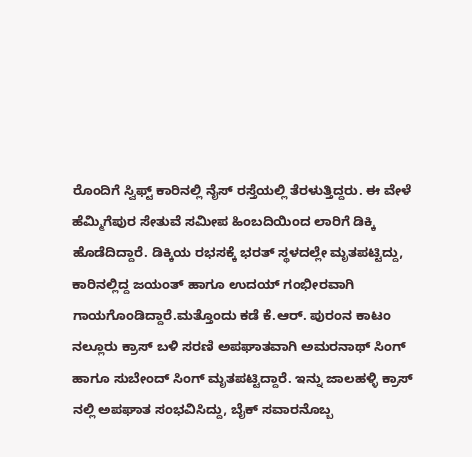ರೊಂದಿಗೆ ಸ್ವಿಫ್ಟ್ ಕಾರಿನಲ್ಲಿ ನೈಸ್ ರಸ್ತೆಯಲ್ಲಿ ತೆರಳುತ್ತಿದ್ದರು. ಈ ವೇಳೆ ಹೆಮ್ಮಿಗೆಪುರ ಸೇತುವೆ ಸಮೀಪ ಹಿಂಬದಿಯಿಂದ ಲಾರಿಗೆ ಡಿಕ್ಕಿ ಹೊಡೆದಿದ್ದಾರೆ. ಡಿಕ್ಕಿಯ ರಭಸಕ್ಕೆ ಭರತ್ ಸ್ಥಳದಲ್ಲೇ ಮೃತಪಟ್ಟಿದ್ದು, ಕಾರಿನಲ್ಲಿದ್ದ ಜಯಂತ್ ಹಾಗೂ ಉದಯ್ ಗಂಭೀರವಾಗಿ ಗಾಯಗೊಂಡಿದ್ದಾರೆ.ಮತ್ತೊಂದು ಕಡೆ ಕೆ.ಆರ್. ಪುರಂನ ಕಾಟಂ ನಲ್ಲೂರು ಕ್ರಾಸ್ ಬಳಿ ಸರಣಿ ಅಪಘಾತವಾಗಿ ಅಮರನಾಥ್ ಸಿಂಗ್ ಹಾಗೂ ಸುಬೇಂದ್ ಸಿಂಗ್ ಮೃತಪಟ್ಟಿದ್ದಾರೆ. ಇನ್ನು ಜಾಲಹಳ್ಳಿ ಕ್ರಾಸ್‍ ನಲ್ಲಿ ಅಪಘಾತ ಸಂಭವಿಸಿದ್ದು, ಬೈಕ್ ಸವಾರನೊಬ್ಬ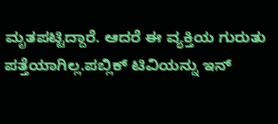ಮೃತಪಟ್ಟಿದ್ದಾರೆ. ಆದರೆ ಈ ವ್ಯಕ್ತಿಯ ಗುರುತು ಪತ್ತೆಯಾಗಿಲ್ಲ.ಪಬ್ಲಿಕ್ ಟಿವಿಯನ್ನು ಇನ್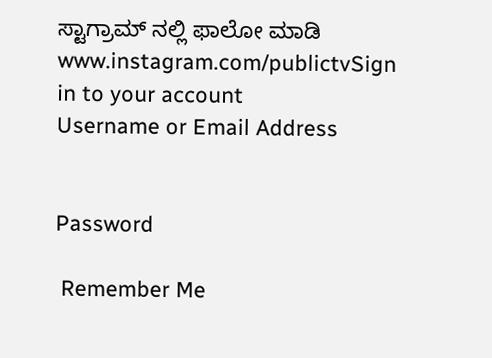ಸ್ಟಾಗ್ರಾಮ್ ನಲ್ಲಿ ಫಾಲೋ ಮಾಡಿ www.instagram.com/publictvSign in to your account
Username or Email Address


Password

 Remember Me